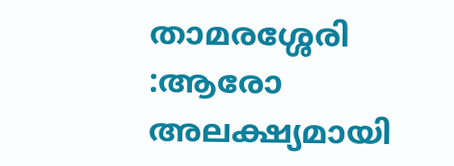താമരശ്ശേരി :ആരോ അലക്ഷ്യമായി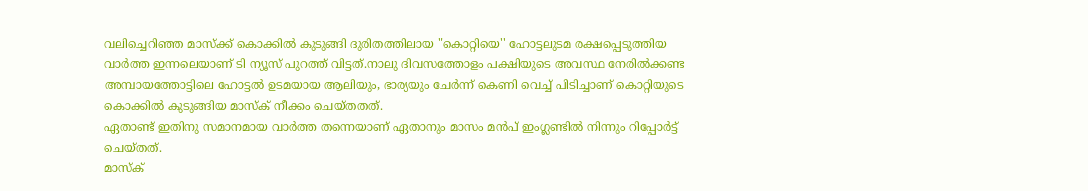വലിച്ചെറിഞ്ഞ മാസ്ക്ക് കൊക്കിൽ കുടുങ്ങി ദുരിതത്തിലായ "കൊറ്റിയെ'' ഹോട്ടലുടമ രക്ഷപ്പെടുത്തിയ വാർത്ത ഇന്നലെയാണ് ടി ന്യൂസ് പുറത്ത് വിട്ടത്.നാലു ദിവസത്തോളം പക്ഷിയുടെ അവസ്ഥ നേരിൽക്കണ്ട അമ്പായത്തോട്ടിലെ ഹോട്ടൽ ഉടമയായ ആലിയും, ഭാര്യയും ചേർന്ന് കെണി വെച്ച് പിടിച്ചാണ് കൊറ്റിയുടെ കൊക്കിൽ കുടുങ്ങിയ മാസ്ക് നീക്കം ചെയ്തതത്.
ഏതാണ്ട് ഇതിനു സമാനമായ വാർത്ത തന്നെയാണ് ഏതാനും മാസം മൻപ് ഇംഗ്ലണ്ടിൽ നിന്നും റിപ്പോർട്ട് ചെയ്തത്.
മാസ്ക്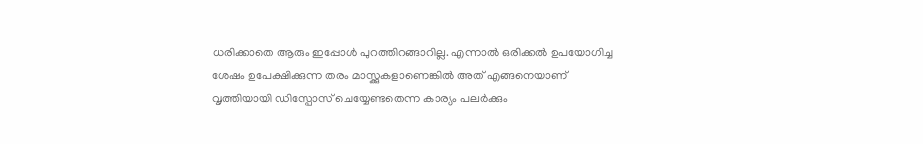ധരിക്കാതെ ആരും ഇപ്പോൾ പുറത്തിറങ്ങാറില്ല. എന്നാൽ ഒരിക്കൽ ഉപയോഗിച്ച ശേഷം ഉപേക്ഷിക്കുന്ന തരം മാസ്ക്കുകളാണെങ്കിൽ അത് എങ്ങനെയാണ് വൃത്തിയായി ഡിസ്പോസ് ചെയ്യേണ്ടതെന്ന കാര്യം പലർക്കും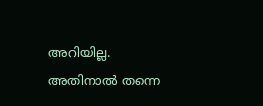അറിയില്ല. അതിനാൽ തന്നെ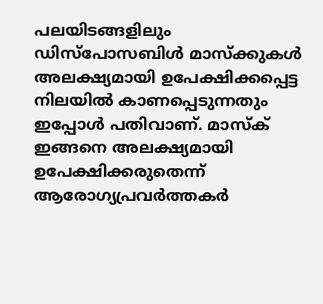പലയിടങ്ങളിലും ഡിസ്പോസബിൾ മാസ്ക്കുകൾ അലക്ഷ്യമായി ഉപേക്ഷിക്കപ്പെട്ട നിലയിൽ കാണപ്പെടുന്നതും ഇപ്പോൾ പതിവാണ്. മാസ്ക് ഇങ്ങനെ അലക്ഷ്യമായി ഉപേക്ഷിക്കരുതെന്ന് ആരോഗ്യപ്രവർത്തകർ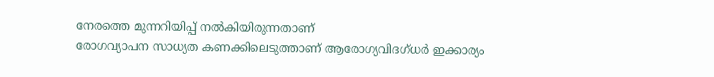നേരത്തെ മുന്നറിയിപ്പ് നൽകിയിരുന്നതാണ്
രോഗവ്യാപന സാധ്യത കണക്കിലെടുത്താണ് ആരോഗ്യവിദഗ്ധർ ഇക്കാര്യം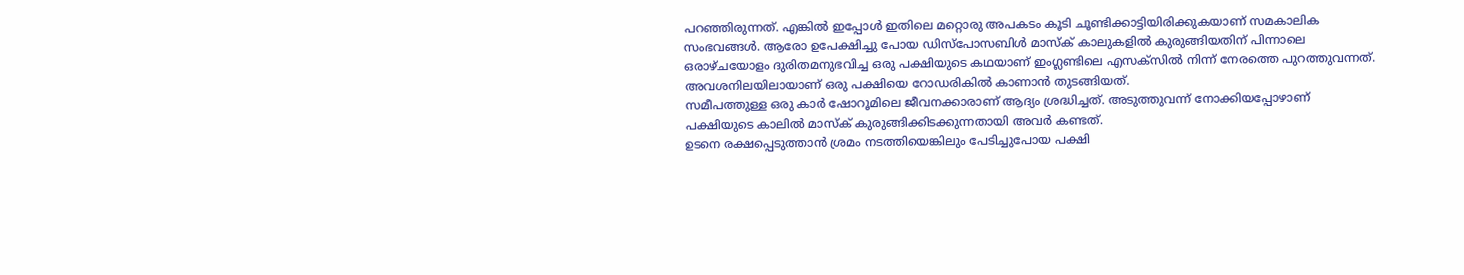പറഞ്ഞിരുന്നത്. എങ്കിൽ ഇപ്പോൾ ഇതിലെ മറ്റൊരു അപകടം കൂടി ചൂണ്ടിക്കാട്ടിയിരിക്കുകയാണ് സമകാലിക സംഭവങ്ങൾ. ആരോ ഉപേക്ഷിച്ചു പോയ ഡിസ്പോസബിൾ മാസ്ക് കാലുകളിൽ കുരുങ്ങിയതിന് പിന്നാലെ ഒരാഴ്ചയോളം ദുരിതമനുഭവിച്ച ഒരു പക്ഷിയുടെ കഥയാണ് ഇംഗ്ലണ്ടിലെ എസക്സിൽ നിന്ന് നേരത്തെ പുറത്തുവന്നത്. അവശനിലയിലായാണ് ഒരു പക്ഷിയെ റോഡരികിൽ കാണാൻ തുടങ്ങിയത്.
സമീപത്തുള്ള ഒരു കാർ ഷോറൂമിലെ ജീവനക്കാരാണ് ആദ്യം ശ്രദ്ധിച്ചത്. അടുത്തുവന്ന് നോക്കിയപ്പോഴാണ് പക്ഷിയുടെ കാലിൽ മാസ്ക് കുരുങ്ങിക്കിടക്കുന്നതായി അവർ കണ്ടത്.
ഉടനെ രക്ഷപ്പെടുത്താൻ ശ്രമം നടത്തിയെങ്കിലും പേടിച്ചുപോയ പക്ഷി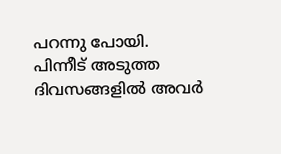പറന്നു പോയി. പിന്നീട് അടുത്ത ദിവസങ്ങളിൽ അവർ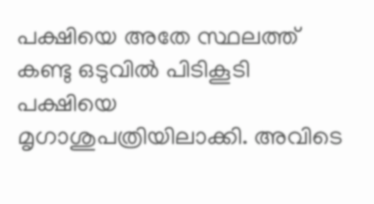പക്ഷിയെ അതേ സ്ഥലത്ത് കണ്ടു ഒടുവിൽ പിടികൂടി പക്ഷിയെ മൃഗാശുപത്രിയിലാക്കി. അവിടെ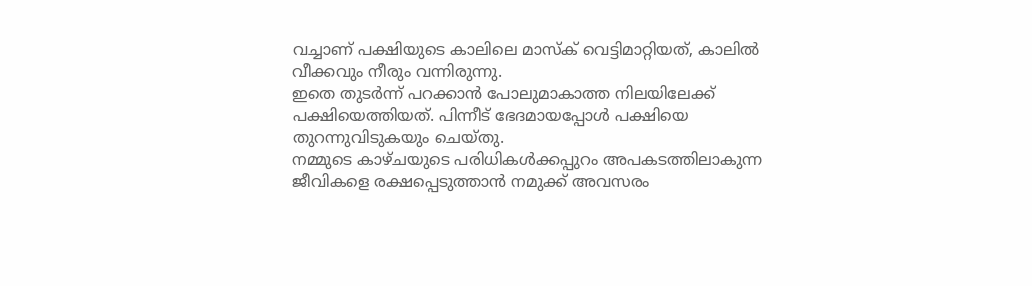വച്ചാണ് പക്ഷിയുടെ കാലിലെ മാസ്ക് വെട്ടിമാറ്റിയത്, കാലിൽ വീക്കവും നീരും വന്നിരുന്നു.
ഇതെ തുടർന്ന് പറക്കാൻ പോലുമാകാത്ത നിലയിലേക്ക് പക്ഷിയെത്തിയത്. പിന്നീട് ഭേദമായപ്പോൾ പക്ഷിയെ തുറന്നുവിടുകയും ചെയ്തു.
നമ്മുടെ കാഴ്ചയുടെ പരിധികൾക്കപ്പുറം അപകടത്തിലാകുന്ന ജീവികളെ രക്ഷപ്പെടുത്താൻ നമുക്ക് അവസരം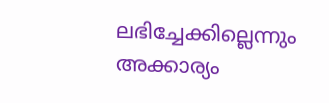ലഭിച്ചേക്കില്ലെന്നും അക്കാര്യം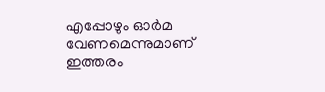എപ്പോഴും ഓർമ വേണമെന്നുമാണ് ഇത്തരം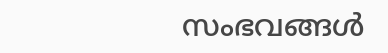സംഭവങ്ങൾ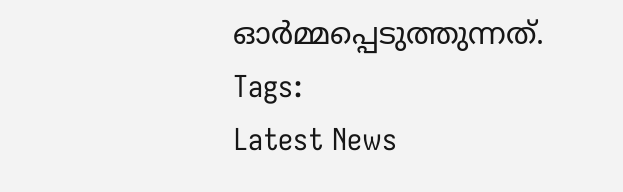ഓർമ്മപ്പെടുത്തുന്നത്.
Tags:
Latest News